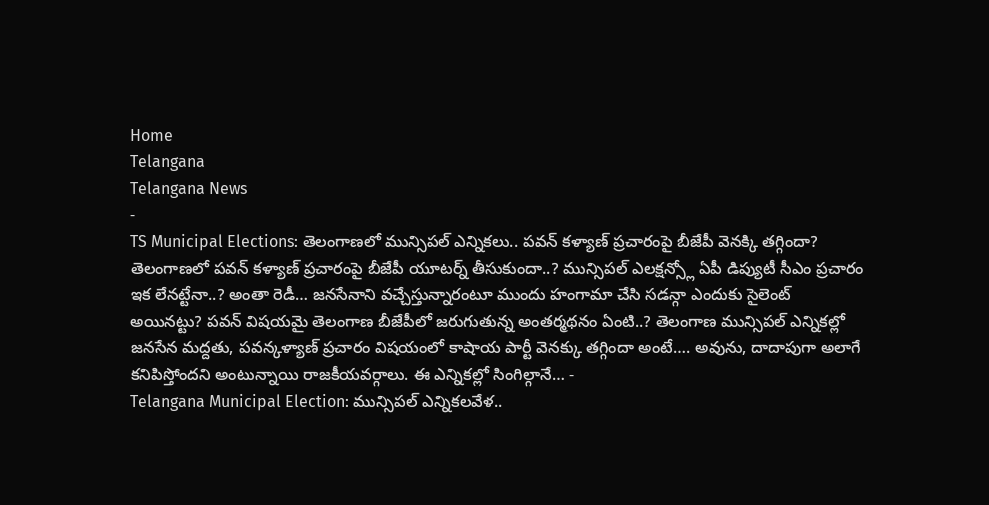Home
Telangana
Telangana News
-
TS Municipal Elections: తెలంగాణలో మున్సిపల్ ఎన్నికలు.. పవన్ కళ్యాణ్ ప్రచారంపై బీజేపీ వెనక్కి తగ్గిందా?
తెలంగాణలో పవన్ కళ్యాణ్ ప్రచారంపై బీజేపీ యూటర్న్ తీసుకుందా..? మున్సిపల్ ఎలక్షన్స్లో ఏపీ డిప్యుటీ సీఎం ప్రచారం ఇక లేనట్టేనా..? అంతా రెడీ… జనసేనాని వచ్చేస్తున్నారంటూ ముందు హంగామా చేసి సడన్గా ఎందుకు సైలెంట్ అయినట్టు? పవన్ విషయమై తెలంగాణ బీజేపీలో జరుగుతున్న అంతర్మథనం ఏంటి..? తెలంగాణ మున్సిపల్ ఎన్నికల్లో జనసేన మద్దతు, పవన్కళ్యాణ్ ప్రచారం విషయంలో కాషాయ పార్టీ వెనక్కు తగ్గిందా అంటే…. అవును, దాదాపుగా అలాగే కనిపిస్తోందని అంటున్నాయి రాజకీయవర్గాలు. ఈ ఎన్నికల్లో సింగిల్గానే… -
Telangana Municipal Election: మున్సిపల్ ఎన్నికలవేళ..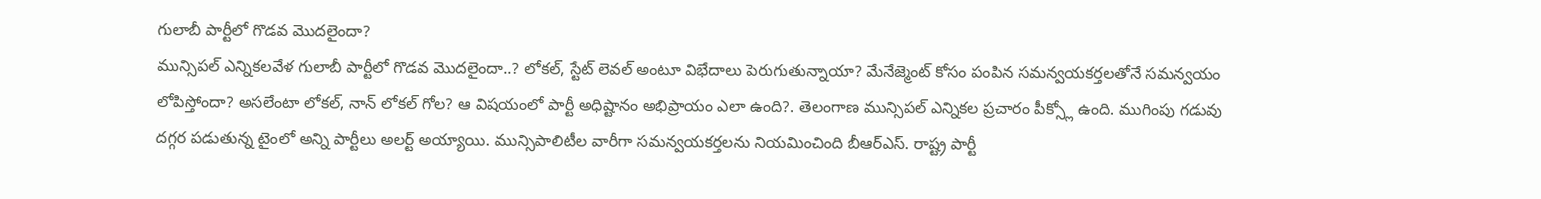గులాబీ పార్టీలో గొడవ మొదలైందా?
మున్సిపల్ ఎన్నికలవేళ గులాబీ పార్టీలో గొడవ మొదలైందా..? లోకల్, స్టేట్ లెవల్ అంటూ విభేదాలు పెరుగుతున్నాయా? మేనేజ్మెంట్ కోసం పంపిన సమన్వయకర్తలతోనే సమన్వయం లోపిస్తోందా? అసలేంటా లోకల్, నాన్ లోకల్ గోల? ఆ విషయంలో పార్టీ అధిష్టానం అభిప్రాయం ఎలా ఉంది?. తెలంగాణ మున్సిపల్ ఎన్నికల ప్రచారం పీక్స్లో ఉంది. ముగింపు గడువు దగ్గర పడుతున్న టైంలో అన్ని పార్టీలు అలర్ట్ అయ్యాయి. మున్సిపాలిటీల వారీగా సమన్వయకర్తలను నియమించింది బీఆర్ఎస్. రాష్ట్ర పార్టీ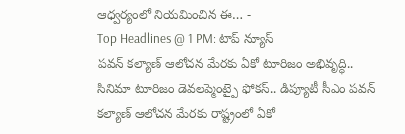ఆధ్వర్యంలో నియమించిన ఈ… -
Top Headlines @ 1 PM: టాప్ న్యూస్
పవన్ కల్యాణ్ ఆలోచన మేరకు ఏకో టూరిజం అభివృద్ధి.. సినిమా టూరిజం డెవలప్మెంట్పై ఫోకస్.. డిప్యూటీ సీఎం పవన్ కల్యాణ్ ఆలోచన మేరకు రాష్ట్రంలో ఏకో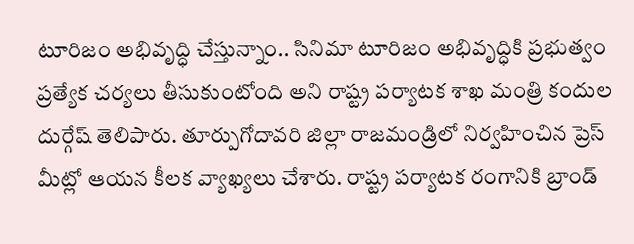టూరిజం అభివృద్ధి చేస్తున్నాం.. సినిమా టూరిజం అభివృద్ధికి ప్రభుత్వం ప్రత్యేక చర్యలు తీసుకుంటోంది అని రాష్ట్ర పర్యాటక శాఖ మంత్రి కందుల దుర్గేష్ తెలిపారు. తూర్పుగోదావరి జిల్లా రాజమండ్రిలో నిర్వహించిన ప్రెస్ మీట్లో ఆయన కీలక వ్యాఖ్యలు చేశారు. రాష్ట్ర పర్యాటక రంగానికి బ్రాండ్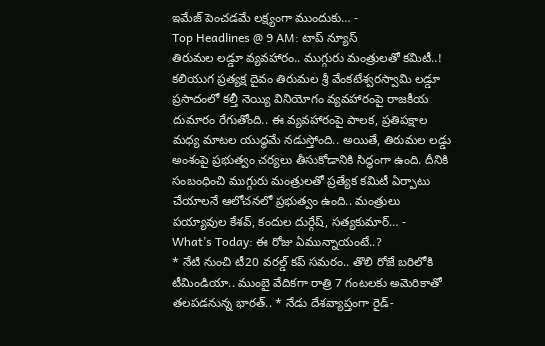ఇమేజ్ పెంచడమే లక్ష్యంగా ముందుకు… -
Top Headlines @ 9 AM: టాప్ న్యూస్
తిరుమల లడ్డూ వ్యవహారం.. ముగ్గురు మంత్రులతో కమిటీ..! కలియుగ ప్రత్యక్ష దైవం తిరుమల శ్రీ వేంకటేశ్వరస్వామి లడ్డూ ప్రసాదంలో కల్తీ నెయ్యి వినియోగం వ్యవహారంపై రాజకీయ దుమారం రేగుతోంది.. ఈ వ్యవహారంపై పాలక, ప్రతిపక్షాల మధ్య మాటల యుద్ధమే నడుస్తోంది.. అయితే, తిరుమల లడ్డు అంశంపై ప్రభుత్వం చర్యలు తీసుకోడానికి సిద్ధంగా ఉంది. దీనికి సంబంధించి ముగ్గురు మంత్రులతో ప్రత్యేక కమిటీ ఏర్పాటు చేయాలనే ఆలోచనలో ప్రభుత్వం ఉంది.. మంత్రులు పయ్యావుల కేశవ్, కందుల దుర్గేష్, సత్యకుమార్… -
What’s Today: ఈ రోజు ఏమున్నాయంటే..?
* నేటి నుంచి టీ20 వరల్డ్ కప్ సమరం.. తొలి రోజే బరిలోకి టీమిండియా.. ముంబై వేదికగా రాత్రి 7 గంటలకు అమెరికాతో తలపడనున్న భారత్.. * నేడు దేశవ్యాప్తంగా రైడ్-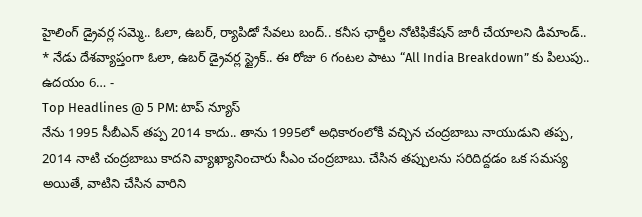హైలింగ్ డ్రైవర్ల సమ్మె.. ఓలా, ఉబర్, ర్యాపిడో సేవలు బంద్.. కనీస ఛార్జీల నోటిఫికేషన్ జారీ చేయాలని డిమాండ్.. * నేడు దేశవ్యాప్తంగా ఓలా, ఉబర్ డ్రైవర్ల స్ట్రైక్.. ఈ రోజు 6 గంటల పాటు “All India Breakdown” కు పిలుపు.. ఉదయం 6… -
Top Headlines @ 5 PM: టాప్ న్యూస్
నేను 1995 సీబీఎన్ తప్ప 2014 కాదు.. తాను 1995లో అధికారంలోకి వచ్చిన చంద్రబాబు నాయుడుని తప్ప, 2014 నాటి చంద్రబాబు కాదని వ్యాఖ్యానించారు సీఎం చంద్రబాబు. చేసిన తప్పులను సరిదిద్దడం ఒక సమస్య అయితే, వాటిని చేసిన వారిని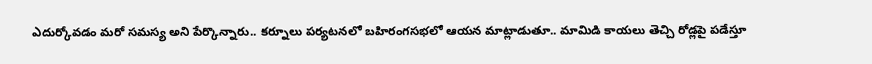ఎదుర్కోవడం మరో సమస్య అని పేర్కొన్నారు.. కర్నూలు పర్యటనలో బహిరంగసభలో ఆయన మాట్లాడుతూ.. మామిడి కాయలు తెచ్చి రోడ్లపై పడేస్తూ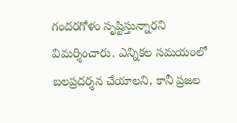గందరగోళం సృష్టిస్తున్నారని విమర్శించారు. ఎన్నికల సమయంలో బలప్రదర్శన చేయాలని, కానీ ప్రజల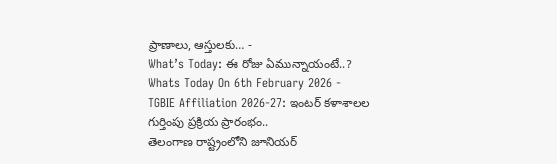ప్రాణాలు, ఆస్తులకు… -
What’s Today: ఈ రోజు ఏమున్నాయంటే..?
Whats Today On 6th February 2026 -
TGBIE Affiliation 2026-27: ఇంటర్ కళాశాలల గుర్తింపు ప్రక్రియ ప్రారంభం..
తెలంగాణ రాష్ట్రంలోని జూనియర్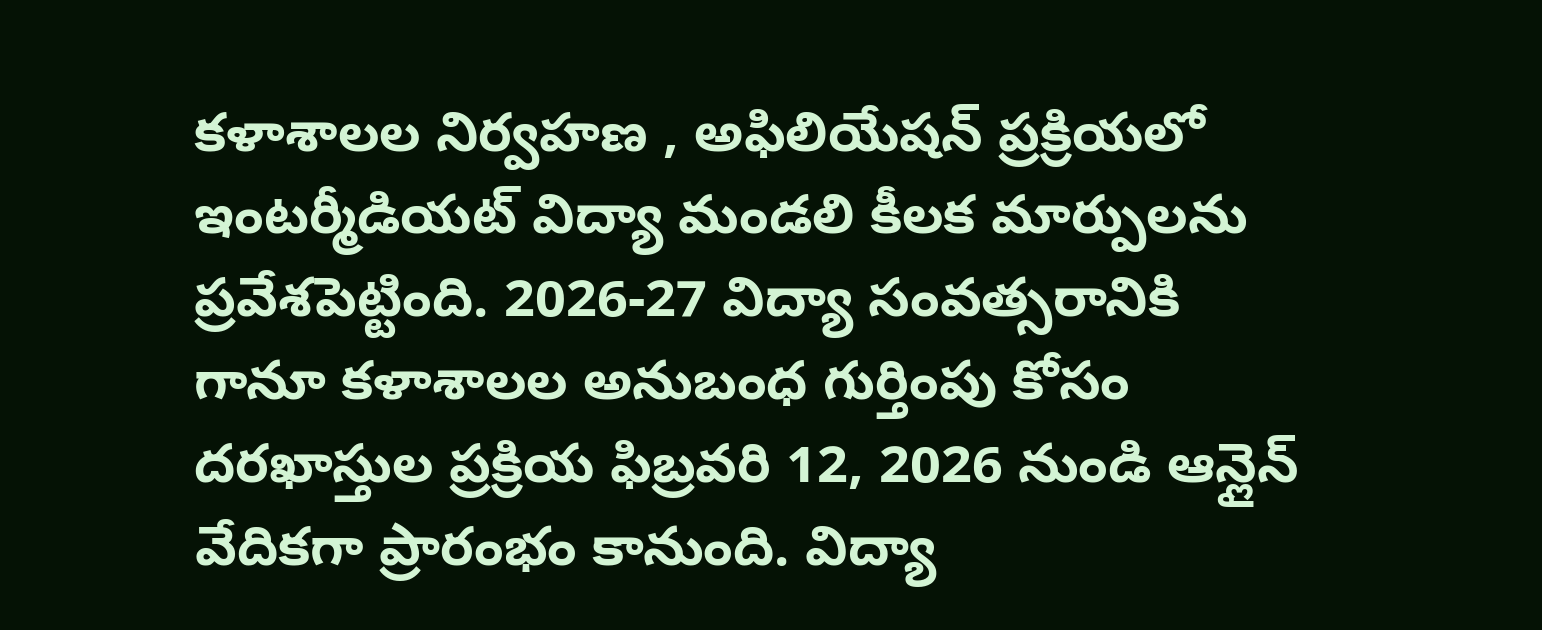కళాశాలల నిర్వహణ , అఫిలియేషన్ ప్రక్రియలో ఇంటర్మీడియట్ విద్యా మండలి కీలక మార్పులను ప్రవేశపెట్టింది. 2026-27 విద్యా సంవత్సరానికి గానూ కళాశాలల అనుబంధ గుర్తింపు కోసం దరఖాస్తుల ప్రక్రియ ఫిబ్రవరి 12, 2026 నుండి ఆన్లైన్ వేదికగా ప్రారంభం కానుంది. విద్యా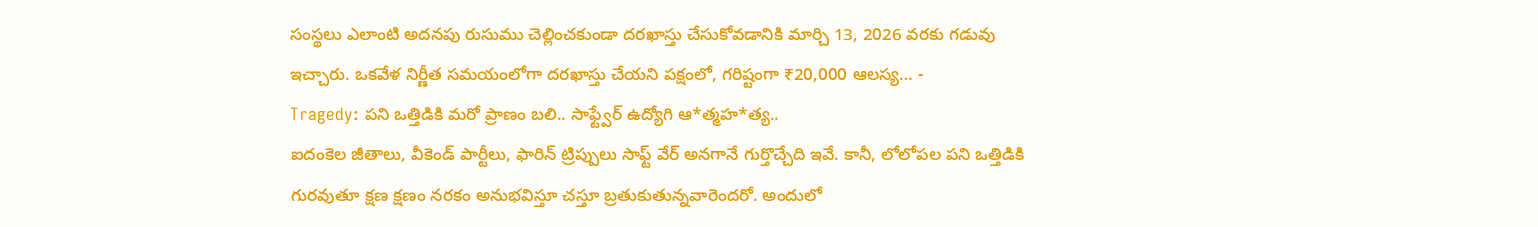సంస్థలు ఎలాంటి అదనపు రుసుము చెల్లించకుండా దరఖాస్తు చేసుకోవడానికి మార్చి 13, 2026 వరకు గడువు ఇచ్చారు. ఒకవేళ నిర్ణీత సమయంలోగా దరఖాస్తు చేయని పక్షంలో, గరిష్టంగా ₹20,000 ఆలస్య… -
Tragedy: పని ఒత్తిడికి మరో ప్రాణం బలి.. సాఫ్ట్వేర్ ఉద్యోగి ఆ*త్మహ*త్య..
ఐదంకెల జీతాలు, వీకెండ్ పార్టీలు, ఫారిన్ ట్రిప్పులు సాఫ్ట్ వేర్ అనగానే గుర్తొచ్చేది ఇవే. కానీ, లోలోపల పని ఒత్తిడికి గురవుతూ క్షణ క్షణం నరకం అనుభవిస్తూ చస్తూ బ్రతుకుతున్నవారెందరో. అందులో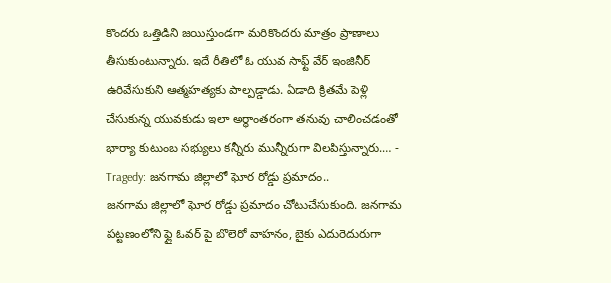కొందరు ఒత్తిడిని జయిస్తుండగా మరికొందరు మాత్రం ప్రాణాలు తీసుకుంటున్నారు. ఇదే రీతిలో ఓ యువ సాఫ్ట్ వేర్ ఇంజినీర్ ఉరివేసుకుని ఆత్మహత్యకు పాల్పడ్డాడు. ఏడాది క్రితమే పెళ్లి చేసుకున్న యువకుడు ఇలా అర్థాంతరంగా తనువు చాలించడంతో భార్యా కుటుంబ సభ్యులు కన్నీరు మున్నీరుగా విలపిస్తున్నారు.… -
Tragedy: జనగామ జిల్లాలో ఘోర రోడ్డు ప్రమాదం..
జనగామ జిల్లాలో ఘోర రోడ్డు ప్రమాదం చోటుచేసుకుంది. జనగామ పట్టణంలోని ఫ్లై ఓవర్ పై బొలెరో వాహనం, బైకు ఎదురెదురుగా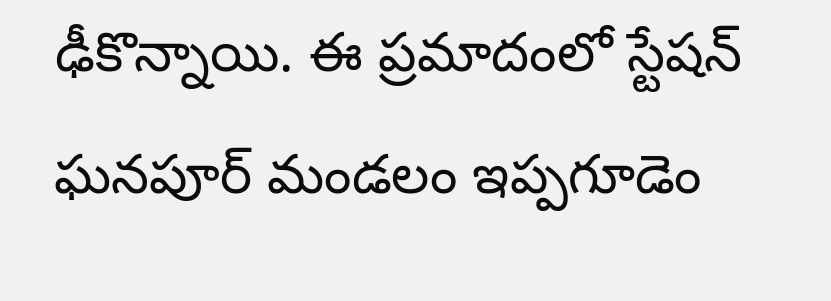ఢీకొన్నాయి. ఈ ప్రమాదంలో స్టేషన్ ఘనపూర్ మండలం ఇప్పగూడెం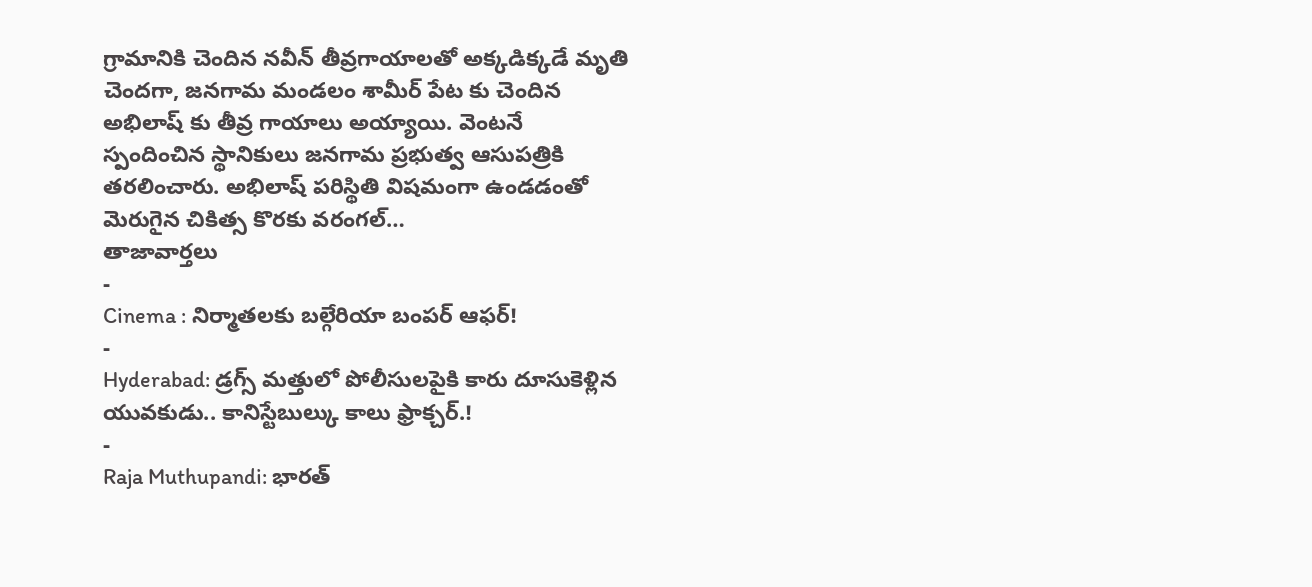గ్రామానికి చెందిన నవీన్ తీవ్రగాయాలతో అక్కడిక్కడే మృతి చెందగా, జనగామ మండలం శామీర్ పేట కు చెందిన అభిలాష్ కు తీవ్ర గాయాలు అయ్యాయి. వెంటనే స్పందించిన స్థానికులు జనగామ ప్రభుత్వ ఆసుపత్రికి తరలించారు. అభిలాష్ పరిస్థితి విషమంగా ఉండడంతో మెరుగైన చికిత్స కొరకు వరంగల్…
తాజావార్తలు
-
Cinema : నిర్మాతలకు బల్గేరియా బంపర్ ఆఫర్!
-
Hyderabad: డ్రగ్స్ మత్తులో పోలీసులపైకి కారు దూసుకెళ్లిన యువకుడు.. కానిస్టేబుల్కు కాలు ఫ్రాక్చర్.!
-
Raja Muthupandi: భారత్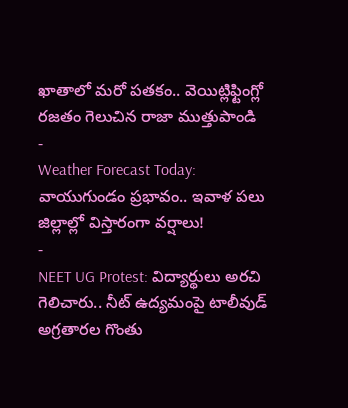ఖాతాలో మరో పతకం.. వెయిట్లిఫ్టింగ్లో రజతం గెలుచిన రాజా ముత్తుపాండి
-
Weather Forecast Today: వాయుగుండం ప్రభావం.. ఇవాళ పలు జిల్లాల్లో విస్తారంగా వర్షాలు!
-
NEET UG Protest: విద్యార్థులు అరచి గెలిచారు.. నీట్ ఉద్యమంపై టాలీవుడ్ అగ్రతారల గొంతు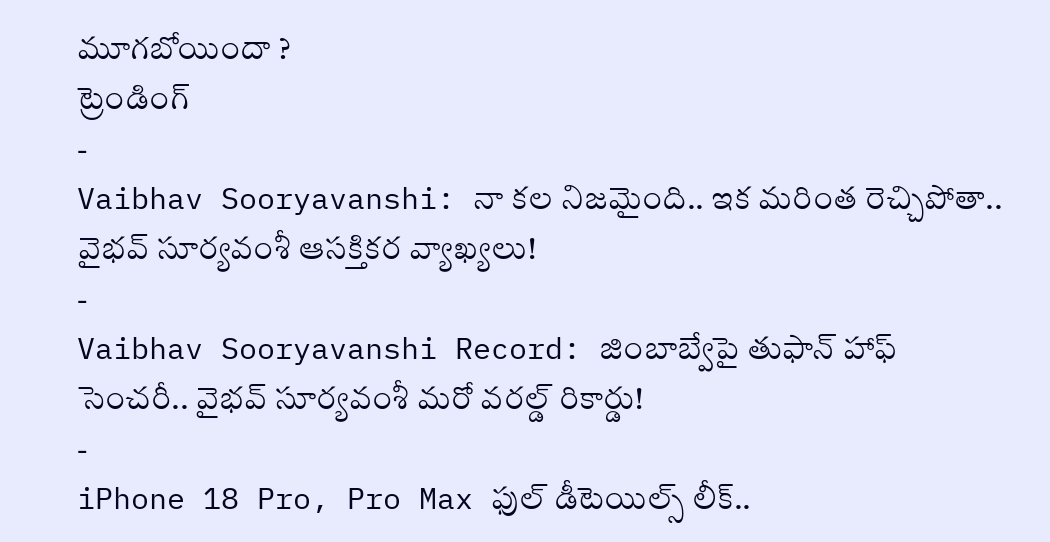మూగబోయిందా ?
ట్రెండింగ్
-
Vaibhav Sooryavanshi: నా కల నిజమైంది.. ఇక మరింత రెచ్చిపోతా.. వైభవ్ సూర్యవంశీ ఆసక్తికర వ్యాఖ్యలు!
-
Vaibhav Sooryavanshi Record: జింబాబ్వేపై తుఫాన్ హాఫ్ సెంచరీ.. వైభవ్ సూర్యవంశీ మరో వరల్డ్ రికార్డు!
-
iPhone 18 Pro, Pro Max ఫుల్ డీటెయిల్స్ లీక్..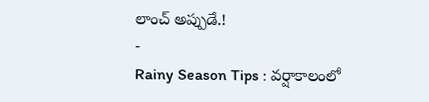లాంచ్ అప్పుడే.!
-
Rainy Season Tips : వర్షాకాలంలో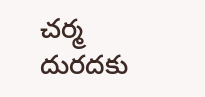చర్మ దురదకు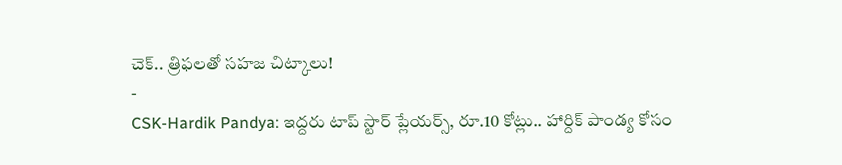చెక్.. త్రిఫలతో సహజ చిట్కాలు!
-
CSK-Hardik Pandya: ఇద్దరు టాప్ స్టార్ ప్లేయర్స్, రూ.10 కోట్లు.. హార్దిక్ పాండ్య కోసం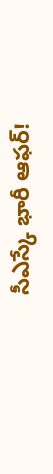సీఎస్కే భారీ ఆఫర్!